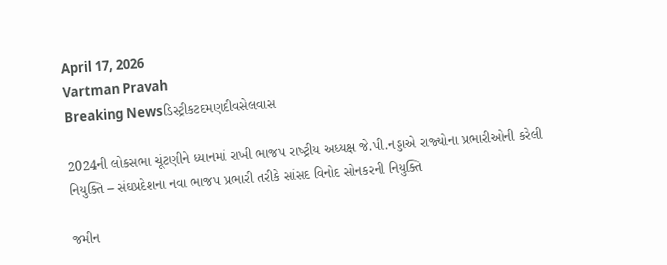April 17, 2026
Vartman Pravah
Breaking Newsડિસ્ટ્રીકટદમણદીવસેલવાસ

2024ની લોકસભા ચૂંટણીને ધ્‍યાનમાં રાખી ભાજપ રાષ્‍ટ્રીય અધ્‍યક્ષ જે.પી.નડ્ડાએ રાજ્‍યોના પ્રભારીઓની કરેલી નિયુક્‍તિ – સંઘપ્રદેશના નવા ભાજપ પ્રભારી તરીકે સાંસદ વિનોદ સોનકરની નિયુક્‍તિ

જમીન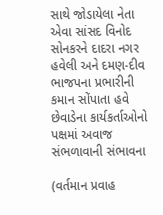સાથે જોડાયેલા નેતા એવા સાંસદ વિનોદ સોનકરને દાદરા નગર હવેલી અને દમણ-દીવ ભાજપના પ્રભારીની કમાન સોંપાતા હવે છેવાડેના કાર્યકર્તાઓનો પક્ષમાં અવાજ સંભળાવાની સંભાવના

(વર્તમાન પ્રવાહ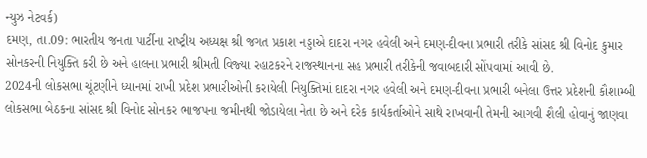ન્‍યુઝ નેટવર્ક)
દમણ, તા.09: ભારતીય જનતા પાર્ટીના રાષ્‍ટ્રીય અધ્‍યક્ષ શ્રી જગત પ્રકાશ નડ્ડાએ દાદરા નગર હવેલી અને દમણ-દીવના પ્રભારી તરીકે સાંસદ શ્રી વિનોદ કુમાર સોનકરની નિયુક્‍તિ કરી છે અને હાલના પ્રભારી શ્રીમતી વિજ્‍યા રહાટકરને રાજસ્‍થાનના સહ પ્રભારી તરીકેની જવાબદારી સોંપવામાં આવી છે.
2024ની લોકસભા ચૂંટણીને ધ્‍યાનમાં રાખી પ્રદેશ પ્રભારીઓની કરાયેલી નિયુક્‍તિમાં દાદરા નગર હવેલી અને દમણ-દીવના પ્રભારી બનેલા ઉત્તર પ્રદેશની કૌશામ્‍બી લોકસભા બેઠકના સાંસદ શ્રી વિનોદ સોનકર ભાજપના જમીનથી જોડાયેલા નેતા છે અને દરેક કાર્યકર્તાઓને સાથે રાખવાની તેમની આગવી શૈલી હોવાનું જાણવા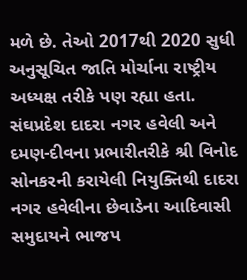મળે છે. તેઓ 2017થી 2020 સુધી અનુસૂચિત જાતિ મોર્ચાના રાષ્‍ટ્રીય અધ્‍યક્ષ તરીકે પણ રહ્યા હતા.
સંઘપ્રદેશ દાદરા નગર હવેલી અને દમણ-દીવના પ્રભારીતરીકે શ્રી વિનોદ સોનકરની કરાયેલી નિયુક્‍તિથી દાદરા નગર હવેલીના છેવાડેના આદિવાસી સમુદાયને ભાજપ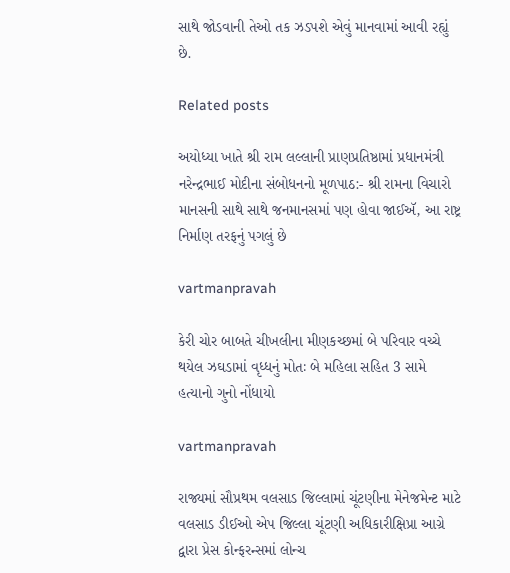સાથે જોડવાની તેઓ તક ઝડપશે એવું માનવામાં આવી રહ્યું છે.

Related posts

અયોધ્યા ખાતે શ્રી રામ લલ્લાની પ્રાણપ્રતિષ્ઠામાં પ્રધાનમંત્રી નરેન્દ્રભાઈ મોદીના સંબોધનનો મૂળપાઠ:- શ્રી રામના વિચારો માનસની સાથે સાથે જનમાનસમાં પણ હોવા જાઈઍ, આ રાષ્ટ્ર નિર્માણ તરફનું પગલું છે

vartmanpravah

કેરી ચોર બાબતે ચીખલીના મીણકચ્‍છમાં બે પરિવાર વચ્‍ચે થયેલ ઝઘડામાં વૃધ્‍ધનું મોતઃ બે મહિલા સહિત 3 સામે હત્‍યાનો ગુનો નોંધાયો

vartmanpravah

રાજ્યમાં સૌપ્રથમ વલસાડ જિલ્લામાં ચૂંટણીના મેનેજમેન્ટ માટે વલસાડ ડીઈઓ એપ જિલ્લા ચૂંટણી અધિકારીક્ષિપ્રા આગ્રે દ્વારા પ્રેસ કોન્ફરન્સમાં લોન્ચ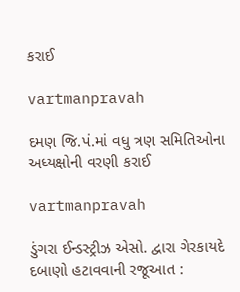કરાઈ

vartmanpravah

દમણ જિ.પં.માં વધુ ત્રણ સમિતિઓના અધ્‍યક્ષોની વરણી કરાઈ

vartmanpravah

ડુંગરા ઈન્‍ડસ્‍ટ્રીઝ એસો. દ્વારા ગેરકાયદે દબાણો હટાવવાની રજૂઆત :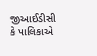જીઆઈડીસી કે પાલિકાએ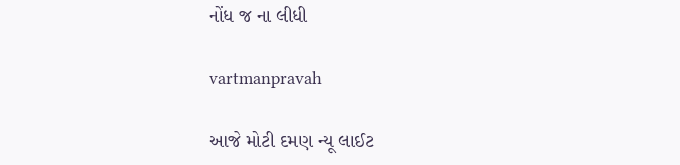નોંધ જ ના લીધી

vartmanpravah

આજે મોટી દમણ ન્‍યૂ લાઈટ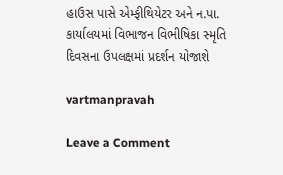હાઉસ પાસે એમ્‍ફીથિયેટર અને ન.પા. કાર્યાલયમાં વિભાજન વિભીષિકા સ્‍મૃતિ દિવસના ઉપલક્ષમાં પ્રદર્શન યોજાશે

vartmanpravah

Leave a Comment